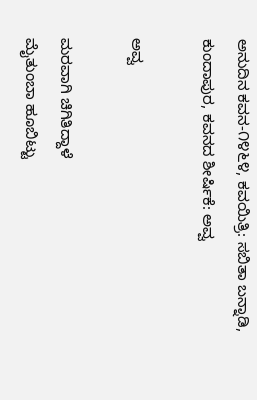ಅನುದಿನ ಕವನ-೧೪೬೪, ಕವಯಿತ್ರಿ: ಸಬಿತಾ ಬನ್ನಾಡಿ, ಕುಂದಾಪುರ, ಕವನದ ಶೀರ್ಷಿಕೆ: ಅವ್ವ

ಅವ್ವ

ಮರವಾಗಿ ಚಿಗಿತಿದ್ದಾಳೆ
ಮೈತುಂಬಾ ಹೂಬಿಟ್ಟು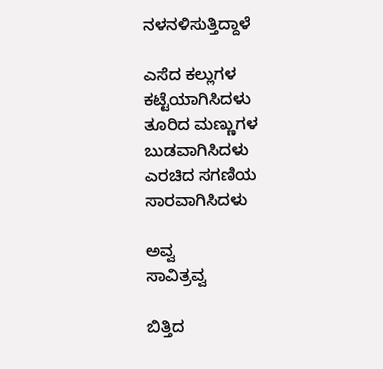ನಳನಳಿಸುತ್ತಿದ್ದಾಳೆ

ಎಸೆದ ಕಲ್ಲುಗಳ
ಕಟ್ಟೆಯಾಗಿಸಿದಳು
ತೂರಿದ ಮಣ್ಣುಗಳ
ಬುಡವಾಗಿಸಿದಳು
ಎರಚಿದ ಸಗಣಿಯ
ಸಾರವಾಗಿಸಿದಳು

ಅವ್ವ
ಸಾವಿತ್ರವ್ವ

ಬಿತ್ತಿದ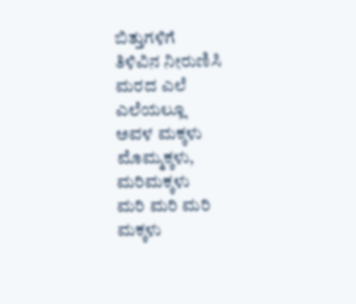ಬಿತ್ತುಗಳಿಗೆ
ತಿಳಿವಿನ ನೀರುಣಿಸಿ
ಮರದ ಎಲೆ ಎಲೆಯಲ್ಲೂ
ಅವಳ ಮಕ್ಕಳು
ಮೊಮ್ಮಕ್ಕಳು, ಮರಿಮಕ್ಕಳು
ಮರಿ ಮರಿ ಮರಿ ಮಕ್ಕಳು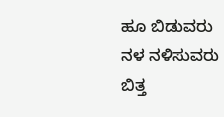ಹೂ ಬಿಡುವರು
ನಳ ನಳಿಸುವರು
ಬಿತ್ತ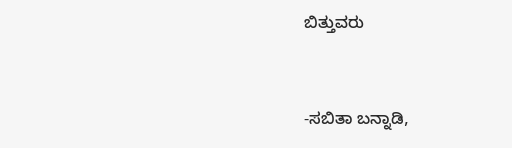ಬಿತ್ತುವರು


-ಸಬಿತಾ ಬನ್ನಾಡಿ,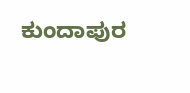ಕುಂದಾಪುರ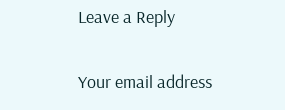Leave a Reply

Your email address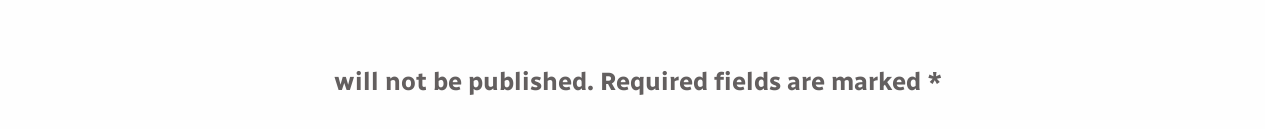will not be published. Required fields are marked *